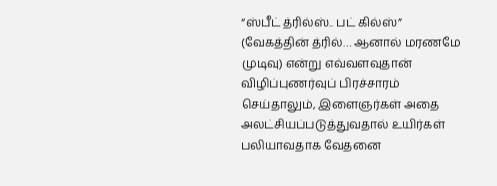“ஸ்பீட் த்ரில்ஸ்.. பட் கில்ஸ்” (வேகத்தின் த்ரில்… ஆனால் மரணமே முடிவு) என்று எவ்வளவுதான் விழிப்புணர்வுப் பிரச்சாரம் செய்தாலும், இளைஞர்கள் அதை அலட்சியப்படுத்துவதால் உயிர்கள் பலியாவதாக வேதனை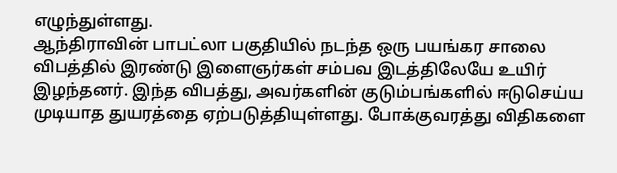எழுந்துள்ளது.
ஆந்திராவின் பாபட்லா பகுதியில் நடந்த ஒரு பயங்கர சாலை விபத்தில் இரண்டு இளைஞர்கள் சம்பவ இடத்திலேயே உயிர் இழந்தனர். இந்த விபத்து, அவர்களின் குடும்பங்களில் ஈடுசெய்ய முடியாத துயரத்தை ஏற்படுத்தியுள்ளது. போக்குவரத்து விதிகளை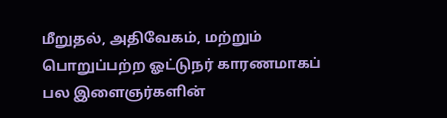மீறுதல், அதிவேகம், மற்றும் பொறுப்பற்ற ஓட்டுநர் காரணமாகப் பல இளைஞர்களின்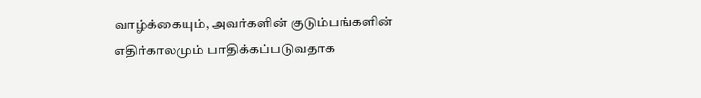வாழ்க்கையும், அவர்களின் குடும்பங்களின் எதிர்காலமும் பாதிக்கப்படுவதாக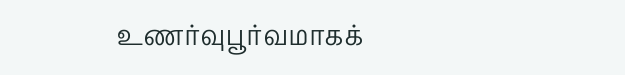உணர்வுபூர்வமாகக்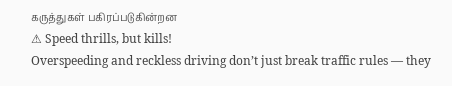கருத்துகள் பகிரப்படுகின்றன
⚠ Speed thrills, but kills!
Overspeeding and reckless driving don’t just break traffic rules — they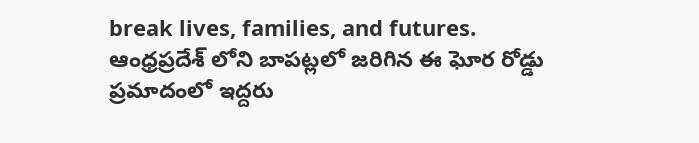break lives, families, and futures.
ఆంధ్రప్రదేశ్ లోని బాపట్లలో జరిగిన ఈ ఘోర రోడ్డు ప్రమాదంలో ఇద్దరు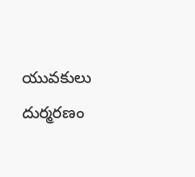యువకులు దుర్మరణం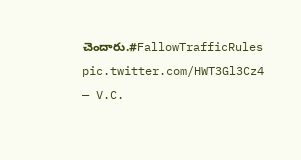చెందారు.#FallowTrafficRules pic.twitter.com/HWT3Gl3Cz4
— V.C.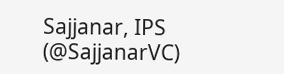Sajjanar, IPS (@SajjanarVC)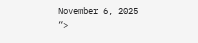November 6, 2025
“>